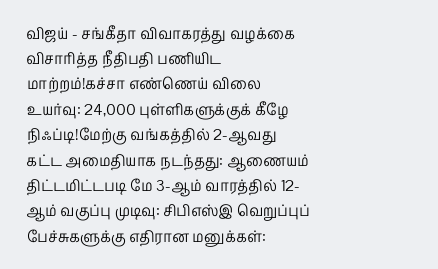விஜய் - சங்கீதா விவாகரத்து வழக்கை விசாரித்த நீதிபதி பணியிட மாற்றம்!கச்சா எண்ணெய் விலை உயர்வு: 24,000 புள்ளிகளுக்குக் கீழே நிஃப்டி!மேற்கு வங்கத்தில் 2-ஆவது கட்ட அமைதியாக நடந்தது: ஆணையம் திட்டமிட்டபடி மே 3-ஆம் வாரத்தில் 12-ஆம் வகுப்பு முடிவு: சிபிஎஸ்இ வெறுப்புப் பேச்சுகளுக்கு எதிரான மனுக்கள்: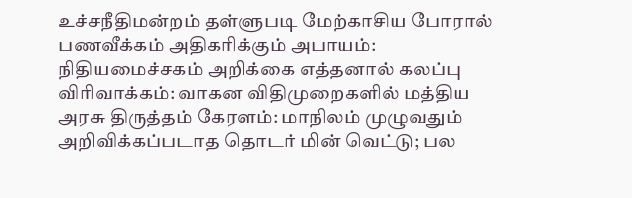உச்சநீதிமன்றம் தள்ளுபடி மேற்காசிய போரால் பணவீக்கம் அதிகரிக்கும் அபாயம்: நிதியமைச்சகம் அறிக்கை எத்தனால் கலப்பு விரிவாக்கம்: வாகன விதிமுறைகளில் மத்திய அரசு திருத்தம் கேரளம்: மாநிலம் முழுவதும் அறிவிக்கப்படாத தொடர் மின் வெட்டு; பல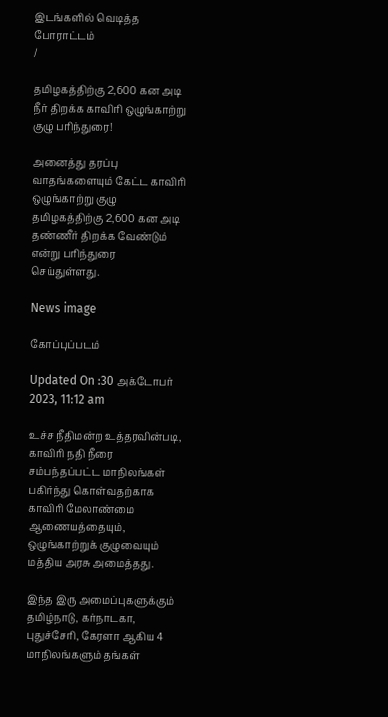இடங்களில் வெடித்த போராட்டம்
/

தமிழகத்திற்கு 2,600 கன அடி நீர் திறக்க காவிரி ஒழுங்காற்று குழு பரிந்துரை!

அனைத்து தரப்பு வாதங்களையும் கேட்ட காவிரி ஒழுங்காற்று குழு தமிழகத்திற்கு 2,600 கன அடி தண்ணீர் திறக்க வேண்டும் என்று பரிந்துரை செய்துள்ளது.

News image

கோப்புப்படம்

Updated On :30 அக்டோபர் 2023, 11:12 am

உச்ச நீதிமன்ற உத்தரவின்படி, காவிரி நதி நீரை சம்பந்தப்பட்ட மாநிலங்கள் பகிர்ந்து கொள்வதற்காக காவிரி மேலாண்மை ஆணையத்தையும், ஒழுங்காற்றுக் குழுவையும் மத்திய அரசு அமைத்தது.

இந்த இரு அமைப்புகளுக்கும் தமிழ்நாடு, கர்நாடகா, புதுச்சேரி, கேரளா ஆகிய 4 மாநிலங்களும் தங்கள்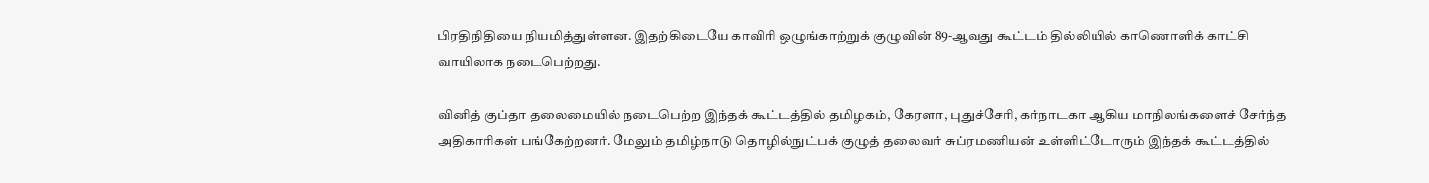பிரதிநிதியை நியமித்துள்ளன. இதற்கிடையே காவிரி ஒழுங்காற்றுக் குழுவின் 89-ஆவது கூட்டம் தில்லியில் காணொளிக் காட்சி வாயிலாக நடைபெற்றது.

வினித் குப்தா தலைமையில் நடைபெற்ற இந்தக் கூட்டத்தில் தமிழகம், கேரளா, புதுச்சேரி, கர்நாடகா ஆகிய மாநிலங்களைச் சேர்ந்த அதிகாரிகள் பங்கேற்றனர். மேலும் தமிழ்நாடு தொழில்நுட்பக் குழுத் தலைவர் சுப்ரமணியன் உள்ளிட்டோரும் இந்தக் கூட்டத்தில்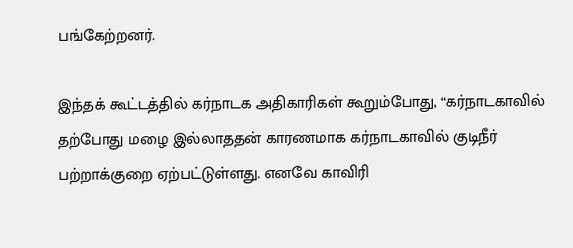பங்கேற்றனர்.

இந்தக் கூட்டத்தில் கர்நாடக அதிகாரிகள் கூறும்போது, “கர்நாடகாவில் தற்போது மழை இல்லாததன் காரணமாக கர்நாடகாவில் குடிநீர் பற்றாக்குறை ஏற்பட்டுள்ளது. எனவே காவிரி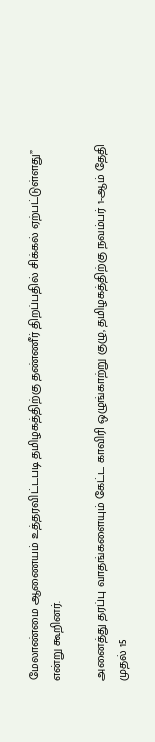மேலாண்மை ஆணையம் உத்தரவிட்டபடி தமிழகத்திற்கு தண்ணீர் திறப்பதில் சிக்கல் ஏற்பட்டுள்ளது” என்று கூறினர்.

அனைத்து தரப்பு வாதங்களையும் கேட்ட காவிரி ஒழுங்காற்று குழு, தமிழகத்திற்கு நவம்பர் 1-ஆம் தேதி முதல் 15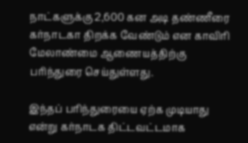நாட்களுக்கு 2,600 கன அடி தண்ணீரை கர்நாடகா திறக்க வேண்டும் என காவிரி மேலாண்மை ஆணையத்திற்கு பரிந்துரை செய்துள்ளது.

இந்தப் பரிந்துரையை ஏற்க முடியாது என்று கர்நாடக திட்டவட்டமாக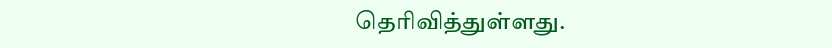தெரிவித்துள்ளது.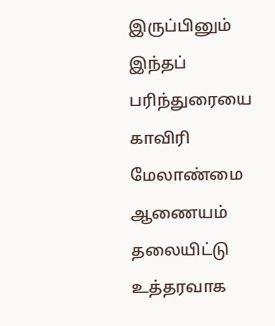இருப்பினும் இந்தப் பரிந்துரையை காவிரி மேலாண்மை ஆணையம் தலையிட்டு உத்தரவாக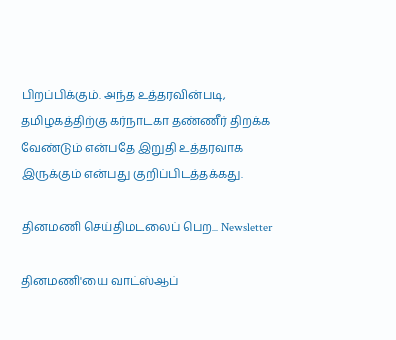பிறப்பிக்கும். அந்த உத்தரவின்படி, தமிழகத்திற்கு கர்நாடகா தண்ணீர் திறக்க வேண்டும் என்பதே இறுதி உத்தரவாக இருக்கும் என்பது குறிப்பிடத்தக்கது.

தினமணி செய்திமடலைப் பெற... Newsletter

தினமணி'யை வாட்ஸ்ஆப்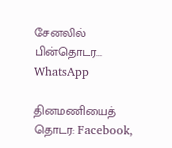சேனலில் பின்தொடர... WhatsApp

தினமணியைத் தொடர: Facebook,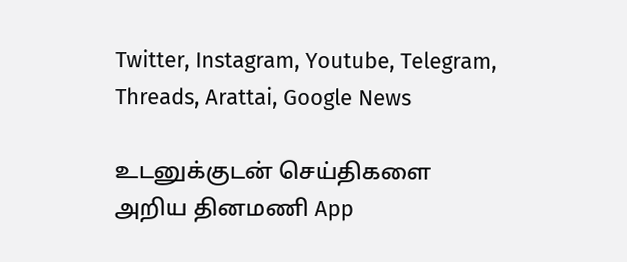Twitter, Instagram, Youtube, Telegram, Threads, Arattai, Google News

உடனுக்குடன் செய்திகளை அறிய தினமணி App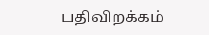பதிவிறக்கம்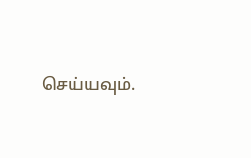செய்யவும்.